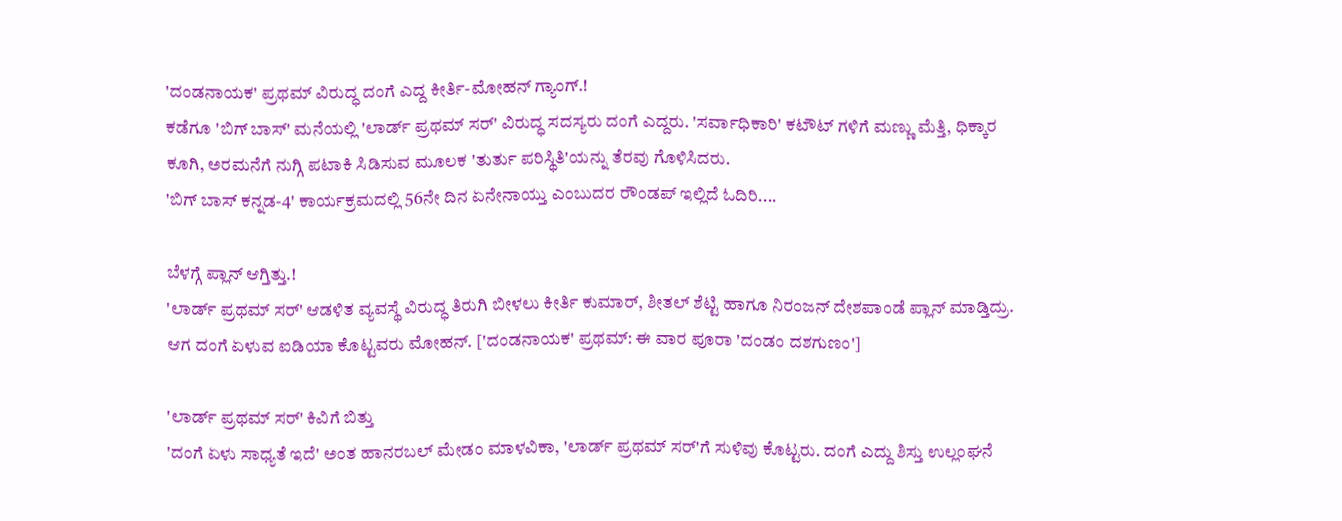'ದಂಡನಾಯಕ' ಪ್ರಥಮ್ ವಿರುದ್ಧ ದಂಗೆ ಎದ್ದ ಕೀರ್ತಿ-ಮೋಹನ್ ಗ್ಯಾಂಗ್.!
ಕಡೆಗೂ 'ಬಿಗ್ ಬಾಸ್' ಮನೆಯಲ್ಲಿ 'ಲಾರ್ಡ್ ಪ್ರಥಮ್ ಸರ್' ವಿರುದ್ಧ ಸದಸ್ಯರು ದಂಗೆ ಎದ್ದರು. 'ಸರ್ವಾಧಿಕಾರಿ' ಕಟೌಟ್ ಗಳಿಗೆ ಮಣ್ಣು ಮೆತ್ತಿ, ಧಿಕ್ಕಾರ ಕೂಗಿ, ಅರಮನೆಗೆ ನುಗ್ಗಿ ಪಟಾಕಿ ಸಿಡಿಸುವ ಮೂಲಕ 'ತುರ್ತು ಪರಿಸ್ಥಿತಿ'ಯನ್ನು ತೆರವು ಗೊಳಿಸಿದರು.
'ಬಿಗ್ ಬಾಸ್ ಕನ್ನಡ-4' ಕಾರ್ಯಕ್ರಮದಲ್ಲಿ 56ನೇ ದಿನ ಏನೇನಾಯ್ತು ಎಂಬುದರ ರೌಂಡಪ್ ಇಲ್ಲಿದೆ ಓದಿರಿ....

ಬೆಳಗ್ಗೆ ಪ್ಲಾನ್ ಆಗ್ತಿತ್ತು.!
'ಲಾರ್ಡ್ ಪ್ರಥಮ್ ಸರ್' ಆಡಳಿತ ವ್ಯವಸ್ಥೆ ವಿರುದ್ಧ ತಿರುಗಿ ಬೀಳಲು ಕೀರ್ತಿ ಕುಮಾರ್, ಶೀತಲ್ ಶೆಟ್ಟಿ ಹಾಗೂ ನಿರಂಜನ್ ದೇಶಪಾಂಡೆ ಪ್ಲಾನ್ ಮಾಡ್ತಿದ್ರು. ಆಗ ದಂಗೆ ಏಳುವ ಐಡಿಯಾ ಕೊಟ್ಟವರು ಮೋಹನ್. ['ದಂಡನಾಯಕ' ಪ್ರಥಮ್: ಈ ವಾರ ಪೂರಾ 'ದಂಡಂ ದಶಗುಣಂ']

'ಲಾರ್ಡ್ ಪ್ರಥಮ್ ಸರ್' ಕಿವಿಗೆ ಬಿತ್ತು
'ದಂಗೆ ಏಳು ಸಾಧ್ಯತೆ ಇದೆ' ಅಂತ ಹಾನರಬಲ್ ಮೇಡಂ ಮಾಳವಿಕಾ, 'ಲಾರ್ಡ್ ಪ್ರಥಮ್ ಸರ್'ಗೆ ಸುಳಿವು ಕೊಟ್ಟರು. ದಂಗೆ ಎದ್ದು ಶಿಸ್ತು ಉಲ್ಲಂಘನೆ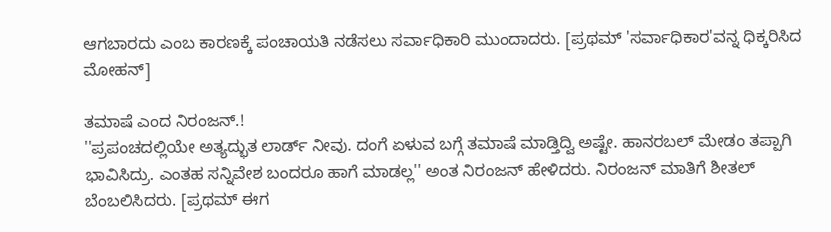ಆಗಬಾರದು ಎಂಬ ಕಾರಣಕ್ಕೆ ಪಂಚಾಯತಿ ನಡೆಸಲು ಸರ್ವಾಧಿಕಾರಿ ಮುಂದಾದರು. [ಪ್ರಥಮ್ 'ಸರ್ವಾಧಿಕಾರ'ವನ್ನ ಧಿಕ್ಕರಿಸಿದ ಮೋಹನ್]

ತಮಾಷೆ ಎಂದ ನಿರಂಜನ್.!
''ಪ್ರಪಂಚದಲ್ಲಿಯೇ ಅತ್ಯದ್ಭುತ ಲಾರ್ಡ್ ನೀವು. ದಂಗೆ ಏಳುವ ಬಗ್ಗೆ ತಮಾಷೆ ಮಾಡ್ತಿದ್ವಿ ಅಷ್ಟೇ. ಹಾನರಬಲ್ ಮೇಡಂ ತಪ್ಪಾಗಿ ಭಾವಿಸಿದ್ರು. ಎಂತಹ ಸನ್ನಿವೇಶ ಬಂದರೂ ಹಾಗೆ ಮಾಡಲ್ಲ'' ಅಂತ ನಿರಂಜನ್ ಹೇಳಿದರು. ನಿರಂಜನ್ ಮಾತಿಗೆ ಶೀತಲ್ ಬೆಂಬಲಿಸಿದರು. [ಪ್ರಥಮ್ ಈಗ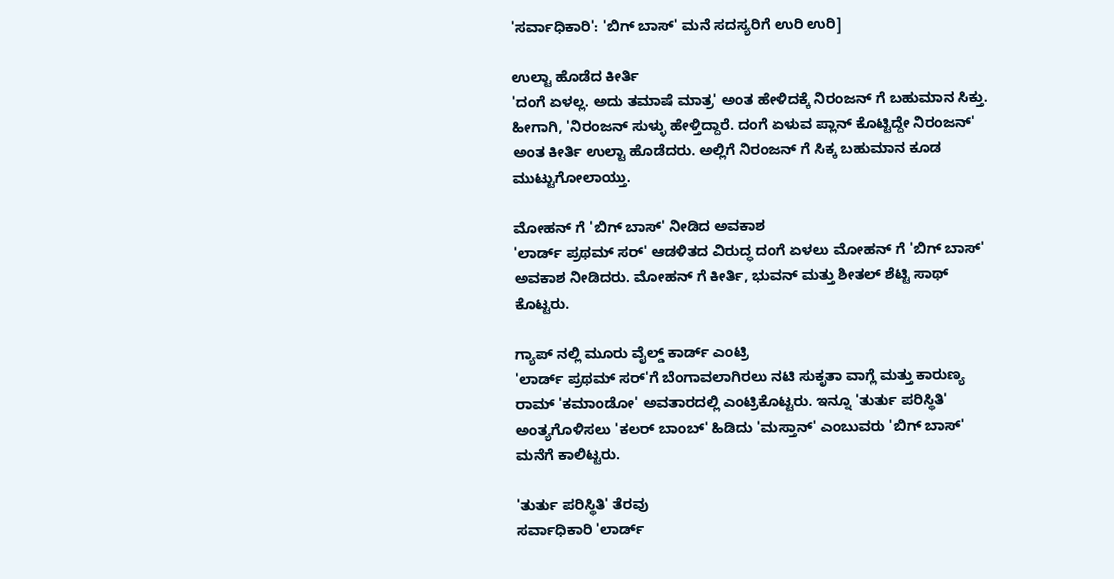'ಸರ್ವಾಧಿಕಾರಿ': 'ಬಿಗ್ ಬಾಸ್' ಮನೆ ಸದಸ್ಯರಿಗೆ ಉರಿ ಉರಿ]

ಉಲ್ಟಾ ಹೊಡೆದ ಕೀರ್ತಿ
'ದಂಗೆ ಏಳಲ್ಲ. ಅದು ತಮಾಷೆ ಮಾತ್ರ' ಅಂತ ಹೇಳಿದಕ್ಕೆ ನಿರಂಜನ್ ಗೆ ಬಹುಮಾನ ಸಿಕ್ತು. ಹೀಗಾಗಿ, 'ನಿರಂಜನ್ ಸುಳ್ಳು ಹೇಳ್ತಿದ್ದಾರೆ. ದಂಗೆ ಏಳುವ ಪ್ಲಾನ್ ಕೊಟ್ಟಿದ್ದೇ ನಿರಂಜನ್' ಅಂತ ಕೀರ್ತಿ ಉಲ್ಟಾ ಹೊಡೆದರು. ಅಲ್ಲಿಗೆ ನಿರಂಜನ್ ಗೆ ಸಿಕ್ಕ ಬಹುಮಾನ ಕೂಡ ಮುಟ್ಟುಗೋಲಾಯ್ತು.

ಮೋಹನ್ ಗೆ 'ಬಿಗ್ ಬಾಸ್' ನೀಡಿದ ಅವಕಾಶ
'ಲಾರ್ಡ್ ಪ್ರಥಮ್ ಸರ್' ಆಡಳಿತದ ವಿರುದ್ಧ ದಂಗೆ ಏಳಲು ಮೋಹನ್ ಗೆ 'ಬಿಗ್ ಬಾಸ್' ಅವಕಾಶ ನೀಡಿದರು. ಮೋಹನ್ ಗೆ ಕೀರ್ತಿ, ಭುವನ್ ಮತ್ತು ಶೀತಲ್ ಶೆಟ್ಟಿ ಸಾಥ್ ಕೊಟ್ಟರು.

ಗ್ಯಾಪ್ ನಲ್ಲಿ ಮೂರು ವೈಲ್ಡ್ ಕಾರ್ಡ್ ಎಂಟ್ರಿ
'ಲಾರ್ಡ್ ಪ್ರಥಮ್ ಸರ್'ಗೆ ಬೆಂಗಾವಲಾಗಿರಲು ನಟಿ ಸುಕೃತಾ ವಾಗ್ಲೆ ಮತ್ತು ಕಾರುಣ್ಯ ರಾಮ್ 'ಕಮಾಂಡೋ' ಅವತಾರದಲ್ಲಿ ಎಂಟ್ರಿಕೊಟ್ಟರು. ಇನ್ನೂ 'ತುರ್ತು ಪರಿಸ್ಥಿತಿ' ಅಂತ್ಯಗೊಳಿಸಲು 'ಕಲರ್ ಬಾಂಬ್' ಹಿಡಿದು 'ಮಸ್ತಾನ್' ಎಂಬುವರು 'ಬಿಗ್ ಬಾಸ್' ಮನೆಗೆ ಕಾಲಿಟ್ಟರು.

'ತುರ್ತು ಪರಿಸ್ಥಿತಿ' ತೆರವು
ಸರ್ವಾಧಿಕಾರಿ 'ಲಾರ್ಡ್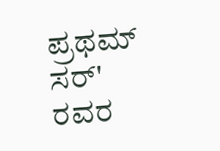ಪ್ರಥಮ್ ಸರ್' ರವರ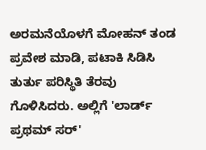ಅರಮನೆಯೊಳಗೆ ಮೋಹನ್ ತಂಡ ಪ್ರವೇಶ ಮಾಡಿ, ಪಟಾಕಿ ಸಿಡಿಸಿ ತುರ್ತು ಪರಿಸ್ಥಿತಿ ತೆರವು ಗೊಳಿಸಿದರು. ಅಲ್ಲಿಗೆ 'ಲಾರ್ಡ್ ಪ್ರಥಮ್ ಸರ್'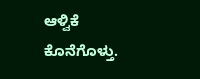ಆಳ್ವಿಕೆ ಕೊನೆಗೊಳ್ತು.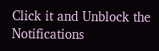Click it and Unblock the Notifications